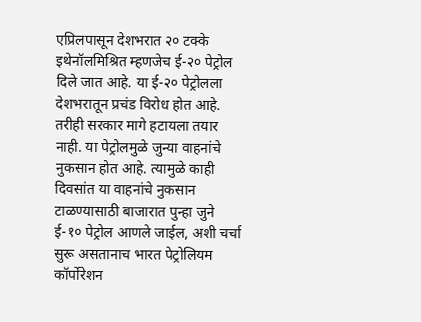एप्रिलपासून देशभरात २० टक्के इथेनॉलमिश्रित म्हणजेच ई-२० पेट्रोल दिले जात आहे. या ई-२० पेट्रोलला देशभरातून प्रचंड विरोध होत आहे. तरीही सरकार मागे हटायला तयार नाही. या पेट्रोलमुळे जुन्या वाहनांचे नुकसान होत आहे. त्यामुळे काही दिवसांत या वाहनांचे नुकसान टाळण्यासाठी बाजारात पुन्हा जुने ई-१० पेट्रोल आणले जाईल, अशी चर्चा सुरू असतानाच भारत पेट्रोलियम कॉर्पोरेशन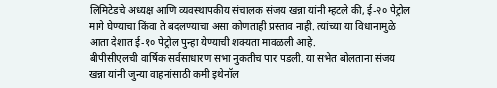लिमिटेडचे अध्यक्ष आणि व्यवस्थापकीय संचालक संजय खन्ना यांनी म्हटले की, ई-२० पेट्रोल मागे घेण्याचा किंवा ते बदलण्याचा असा कोणताही प्रस्ताव नाही. त्यांच्या या विधानामुळे आता देशात ई-१० पेट्रोल पुन्हा येण्याची शक्यता मावळली आहे.
बीपीसीएलची वार्षिक सर्वसाधारण सभा नुकतीच पार पडली. या सभेत बोलताना संजय खन्ना यांनी जुन्या वाहनांसाठी कमी इथेनॉल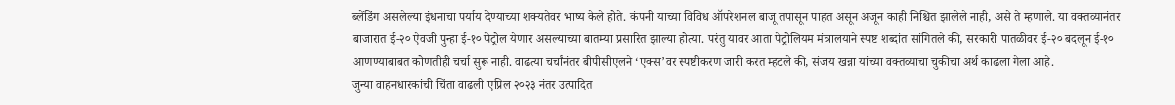ब्लेंडिंग असलेल्या इंधनाचा पर्याय देण्याच्या शक्यतेवर भाष्य केले होते. कंपनी याच्या विविध ऑपरेशनल बाजू तपासून पाहत असून अजून काही निश्चित झालेले नाही, असे ते म्हणाले. या वक्तव्यानंतर बाजारात ई-२० ऐवजी पुन्हा ई-१० पेट्रोल येणार असल्याच्या बातम्या प्रसारित झाल्या होत्या. परंतु यावर आता पेट्रोलियम मंत्रालयाने स्पष्ट शब्दांत सांगितले की, सरकारी पातळीवर ई-२० बदलून ई-१० आणण्याबाबत कोणतीही चर्चा सुरू नाही. वाढत्या चर्चांनंतर बीपीसीएलने ‘एक्स’वर स्पष्टीकरण जारी करत म्हटले की, संजय खन्ना यांच्या वक्तव्याचा चुकीचा अर्थ काढला गेला आहे.
जुन्या वाहनधारकांची चिंता वाढली एप्रिल २०२३ नंतर उत्पादित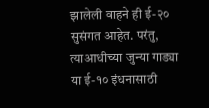झालेली वाहने ही ई-२० सुसंगत आहेत. परंतु, त्याआधीच्या जुन्या गाड्या या ई-१० इंधनासाठी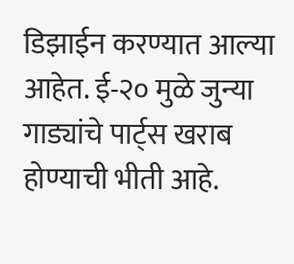डिझाईन करण्यात आल्या आहेत. ई-२० मुळे जुन्या गाड्यांचे पार्ट्स खराब होण्याची भीती आहे.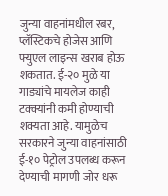जुन्या वाहनांमधील रबर, प्लॅस्टिकचे होजेस आणि फ्युएल लाइन्स खराब होऊ शकतात. ई-२० मुळे या गाड्यांचे मायलेज काही टक्क्यांनी कमी होण्याची शक्यता आहे. यामुळेच सरकारने जुन्या वाहनांसाठी ई-१० पेट्रोल उपलब्ध करून देण्याची मागणी जोर धरू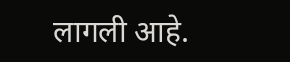लागली आहे.